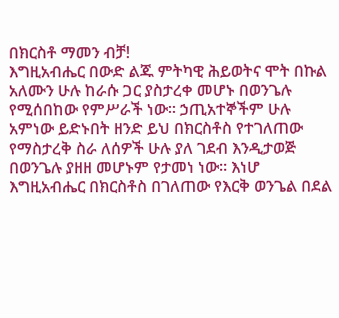በክርስቶ ማመን ብቻ!
እግዚአብሔር በውድ ልጁ ምትካዊ ሕይወትና ሞት በኩል አለሙን ሁሉ ከራሱ ጋር ያስታረቀ መሆኑ በወንጌሉ የሚሰበከው የምሥራች ነው። ኃጢአተኞችም ሁሉ አምነው ይድኑበት ዘንድ ይህ በክርስቶስ የተገለጠው የማስታረቅ ስራ ለሰዎች ሁሉ ያለ ገደብ እንዲታወጅ በወንጌሉ ያዘዘ መሆኑም የታመነ ነው። እነሆ እግዚአብሔር በክርስቶስ በገለጠው የእርቅ ወንጌል በደል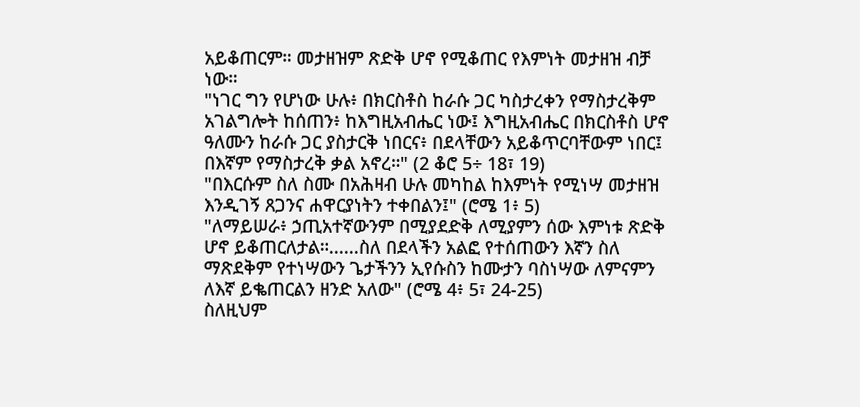አይቆጠርም። መታዘዝም ጽድቅ ሆኖ የሚቆጠር የእምነት መታዘዝ ብቻ ነው።
"ነገር ግን የሆነው ሁሉ፥ በክርስቶስ ከራሱ ጋር ካስታረቀን የማስታረቅም አገልግሎት ከሰጠን፥ ከእግዚአብሔር ነው፤ እግዚአብሔር በክርስቶስ ሆኖ ዓለሙን ከራሱ ጋር ያስታርቅ ነበርና፥ በደላቸውን አይቆጥርባቸውም ነበር፤ በእኛም የማስታረቅ ቃል አኖረ።" (2 ቆሮ 5÷ 18፣ 19)
"በእርሱም ስለ ስሙ በአሕዛብ ሁሉ መካከል ከእምነት የሚነሣ መታዘዝ እንዲገኝ ጸጋንና ሐዋርያነትን ተቀበልን፤" (ሮሜ 1፥ 5)
"ለማይሠራ፥ ኃጢአተኛውንም በሚያደድቅ ለሚያምን ሰው እምነቱ ጽድቅ ሆኖ ይቆጠርለታል።......ስለ በደላችን አልፎ የተሰጠውን እኛን ስለ ማጽደቅም የተነሣውን ጌታችንን ኢየሱስን ከሙታን ባስነሣው ለምናምን ለእኛ ይቈጠርልን ዘንድ አለው" (ሮሜ 4፥ 5፣ 24-25)
ስለዚህም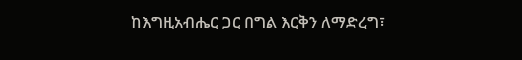ከእግዚአብሔር ጋር በግል እርቅን ለማድረግ፣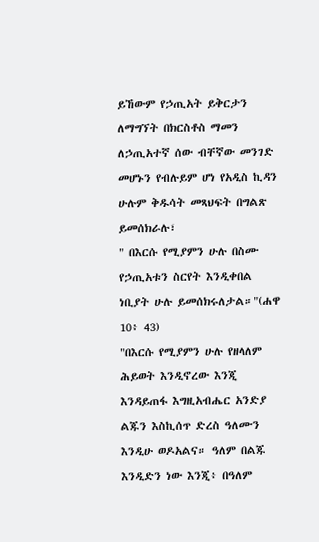ይኸውም የኃጢአት ይቅርታን ለማግኘት በክርስቶስ ማመን ለኃጢአተኛ ሰው ብቸኛው መንገድ መሆኑን የብሉይም ሆነ የአዲስ ኪዳን ሁሉም ቅዱሳት መጻህፍት በግልጽ ይመሰክራሉ፣
" በእርሱ የሚያምን ሁሉ በስሙ የኃጢአቱን ስርየት እንዲቀበል ነቢያት ሁሉ ይመሰክሩለታል።"(ሐዋ 10፥ 43)
"በእርሱ የሚያምን ሁሉ የዘላለም ሕይወት እንዲኖረው እንጂ እንዳይጠፋ እግዚአብሔር አንድያ ልጁን እስኪሰጥ ድረስ ዓለሙን እንዲሁ ወዶአልና። ዓለም በልጁ እንዲድን ነው እንጂ፥ በዓለም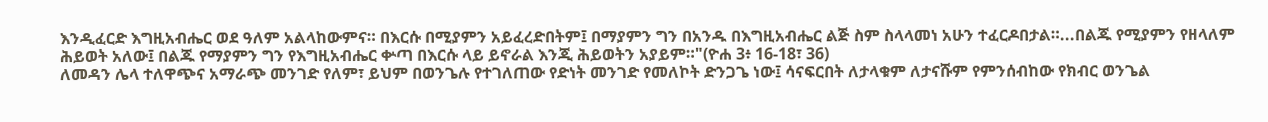እንዲፈርድ እግዚአብሔር ወደ ዓለም አልላከውምና። በእርሱ በሚያምን አይፈረድበትም፤ በማያምን ግን በአንዱ በእግዚአብሔር ልጅ ስም ስላላመነ አሁን ተፈርዶበታል።...በልጁ የሚያምን የዘላለም ሕይወት አለው፤ በልጁ የማያምን ግን የእግዚአብሔር ቍጣ በእርሱ ላይ ይኖራል እንጂ ሕይወትን አያይም።"(ዮሐ 3፥ 16-18፣ 36)
ለመዳን ሌላ ተለዋጭና አማራጭ መንገድ የለም፣ ይህም በወንጌሉ የተገለጠው የድነት መንገድ የመለኮት ድንጋጌ ነው፤ ሳናፍርበት ለታላቁም ለታናሹም የምንሰብከው የክብር ወንጌል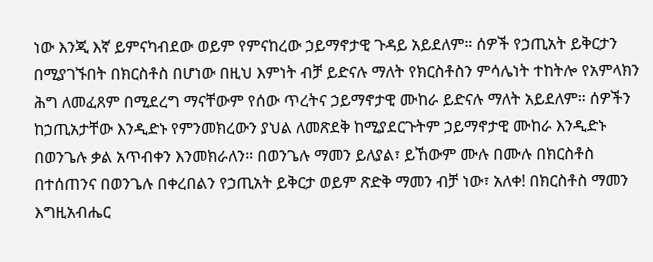ነው እንጂ እኛ ይምናካብደው ወይም የምናከረው ኃይማኖታዊ ጉዳይ አይደለም። ሰዎች የኃጢአት ይቅርታን በሚያገኙበት በክርስቶስ በሆነው በዚህ እምነት ብቻ ይድናሉ ማለት የክርስቶስን ምሳሌነት ተከትሎ የአምላክን ሕግ ለመፈጸም በሚደረግ ማናቸውም የሰው ጥረትና ኃይማኖታዊ ሙከራ ይድናሉ ማለት አይደለም። ሰዎችን ከኃጢአታቸው እንዲድኑ የምንመክረውን ያህል ለመጽደቅ ከሚያደርጉትም ኃይማኖታዊ ሙከራ እንዲድኑ በወንጌሉ ቃል አጥብቀን እንመክራለን። በወንጌሉ ማመን ይለያል፣ ይኸውም ሙሉ በሙሉ በክርስቶስ በተሰጠንና በወንጌሉ በቀረበልን የኃጢአት ይቅርታ ወይም ጽድቅ ማመን ብቻ ነው፣ አለቀ! በክርስቶስ ማመን እግዚአብሔር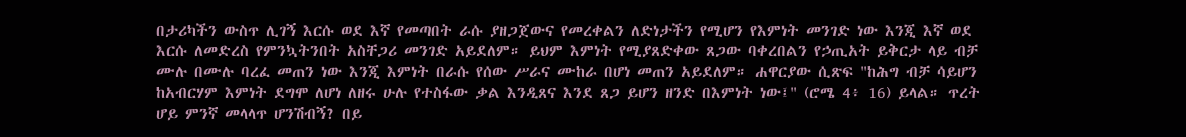በታሪካችን ውስጥ ሊገኝ እርሱ ወደ እኛ የመጣበት ራሱ ያዘጋጀውና የመረቀልን ለድነታችን የሚሆን የእምነት መንገድ ነው እንጂ እኛ ወደ እርሱ ለመድረስ የምንኳትንበት አስቸጋሪ መንገድ አይደለም። ይህም እምነት የሚያጸድቀው ጸጋው ባቀረበልን የኃጢአት ይቅርታ ላይ ብቻ ሙሉ በሙሉ ባረፈ መጠን ነው እንጂ እምነት በራሱ የሰው ሥራና ሙከራ በሆነ መጠን አይደለም። ሐዋርያው ሲጽፍ "ከሕግ ብቻ ሳይሆን ከአብርሃም እምነት ደግሞ ለሆነ ለዘሩ ሁሉ የተስፋው ቃል እንዲጸና እንደ ጸጋ ይሆን ዘንድ በእምነት ነው፤" (ሮሜ 4፥ 16) ይላል። ጥረት ሆይ ምንኛ መላላጥ ሆንሽብኝ? በይ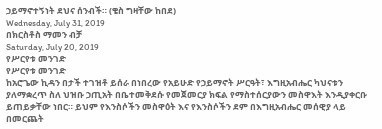ኃይማኖተኝነት ደህና ሰንብች። (ቄስ ግዛቸው ከበደ)
Wednesday, July 31, 2019
በክርስቶስ ማመን ብቻ
Saturday, July 20, 2019
የሥርየቱ መንገድ
የሥርየቱ መንገድ
ከአሮጌው ኪዳን በታች ተገዝቶ ይሰራ በነበረው የአይሁድ የኃይማኖት ሥርዓት፣ እግዚአብሔር ካህናቱን ያለማቋረጥ ስለ ህዝቡ ኃጢአት በቤተመቅደሱ የመጀመርያ ክፍል የማስተሰርያውን መስዋእት እንዲያቀርቡ ይጠይቃቸው ነበር። ይህም የእንስሶችን መስዋዕት እና የእንስሶችን ደም በእግዚአብሔር መሰዊያ ላይ በመርጨት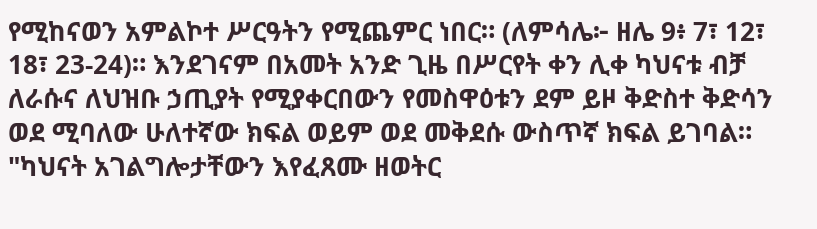የሚከናወን አምልኮተ ሥርዓትን የሚጨምር ነበር። (ለምሳሌ፦ ዘሌ 9፥ 7፣ 12፣ 18፣ 23-24)። እንደገናም በአመት አንድ ጊዜ በሥርየት ቀን ሊቀ ካህናቱ ብቻ ለራሱና ለህዝቡ ኃጢያት የሚያቀርበውን የመስዋዕቱን ደም ይዞ ቅድስተ ቅድሳን ወደ ሚባለው ሁለተኛው ክፍል ወይም ወደ መቅደሱ ውስጥኛ ክፍል ይገባል።
"ካህናት አገልግሎታቸውን እየፈጸሙ ዘወትር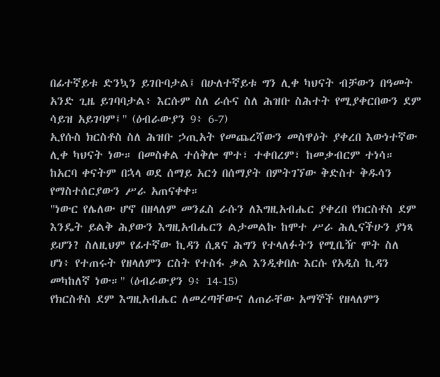በፊተኛይቱ ድንኳን ይገቡባታል፤ በሁለተኛይቱ ግን ሊቀ ካህናት ብቻውን በዓመት አንድ ጊዜ ይገባባታል፥ እርሱም ስለ ራሱና ስለ ሕዝቡ ስሕተት የሚያቀርበውን ደም ሳይዝ አይገባም፤" (ዕብራውያን 9፥ 6-7)
ኢየሱስ ክርስቶስ ስለ ሕዝቡ ኃጢአት የመጨረሻውን መስዋዕት ያቀረበ እውነተኛው ሊቀ ካህናት ነው። በመስቀል ተሰቅሎ ሞተ፣ ተቀበረም፣ ከመቃብርም ተነሳ። ከአርባ ቀናትም በኋላ ወደ ሰማይ አርጎ በሰማያት በምትገኘው ቅድስተ ቅዱሳን የማስተሰርያውን ሥራ አጠናቀቀ።
"ነውር የሌለው ሆኖ በዘላለም መንፈስ ራሱን ለእግዚአብሔር ያቀረበ የክርስቶስ ደም እንዴት ይልቅ ሕያውን እግዚአብሔርን ልታመልኩ ከሞተ ሥራ ሕሊናችሁን ያነጻ ይሆን? ስለዚህም የፊተኛው ኪዳን ሲጸና ሕግን የተላለፉትን የሚቤዥ ሞት ስለ ሆነ፥ የተጠሩት የዘላለምን ርስት የተስፋ ቃል እንዲቀበሉ እርሱ የአዲስ ኪዳን መካከለኛ ነው።" (ዕብራውያን 9፥ 14-15)
የክርስቶስ ደም እግዚአብሔር ለመረጣቸውና ለጠራቸው አማኞች የዘላለምን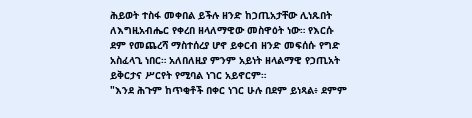ሕይወት ተስፋ መቀበል ይችሉ ዘንድ ከኃጢአታቸው ሊነጹበት ለእግዚአብሔር የቀረበ ዘላለማዊው መስዋዕት ነው። የእርሱ ደም የመጨረሻ ማስተሰረያ ሆኖ ይቀርብ ዘንድ መፍሰሱ የግድ አስፈላጊ ነበር። አለበለዚያ ምንም አይነት ዘላልማዊ የኃጢአት ይቅርታና ሥርየት የሚባል ነገር አይኖርም።
"እንደ ሕጉም ከጥቂቶች በቀር ነገር ሁሉ በደም ይነጻል፥ ደምም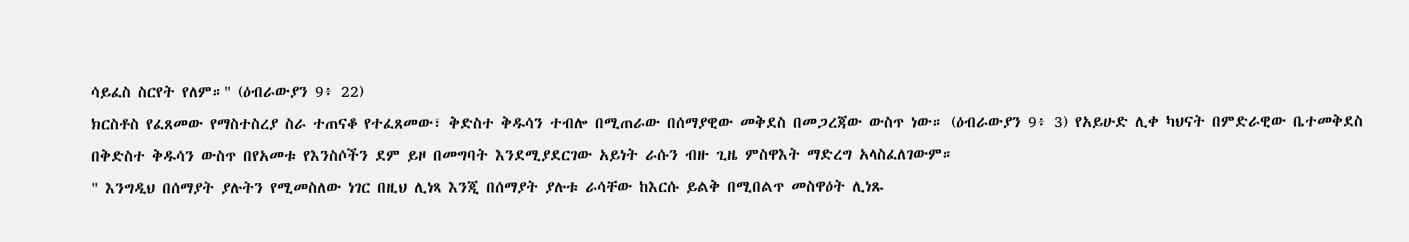ሳይፈስ ስርየት የለም።" (ዕብራውያን 9፥ 22)
ክርስቶስ የፈጸመው የማስተስረያ ስራ ተጠናቆ የተፈጸመው፣ ቅድስተ ቅዱሳን ተብሎ በሚጠራው በሰማያዊው መቅደስ በመጋረጃው ውስጥ ነው። (ዕብራውያን 9፥ 3) የአይሁድ ሊቀ ካህናት በምድራዊው ቤተመቅደስ በቅድስተ ቅዱሳን ውስጥ በየአመቱ የእንስሶችን ደም ይዞ በመግባት እንደሚያደርገው አይነት ራሱን ብዙ ጊዜ ምስዋእት ማድረግ አላስፈለገውም።
" እንግዲህ በሰማያት ያሉትን የሚመስለው ነገር በዚህ ሊነጻ እንጂ በሰማያት ያሉቱ ራሳቸው ከእርሱ ይልቅ በሚበልጥ መስዋዕት ሊነጹ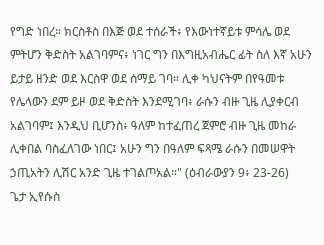የግድ ነበረ። ክርስቶስ በእጅ ወደ ተሰራች፥ የእውነተኛይቱ ምሳሌ ወደ ምትሆን ቅድስት አልገባምና፥ ነገር ግን በእግዚአብሔር ፊት ስለ እኛ አሁን ይታይ ዘንድ ወደ እርስዋ ወደ ሰማይ ገባ። ሊቀ ካህናትም በየዓመቱ የሌላውን ደም ይዞ ወደ ቅድስት እንደሚገባ፥ ራሱን ብዙ ጊዜ ሊያቀርብ አልገባም፤ እንዲህ ቢሆንስ፥ ዓለም ከተፈጠረ ጀምሮ ብዙ ጊዜ መከራ ሊቀበል ባስፈለገው ነበር፤ አሁን ግን በዓለም ፍጻሜ ራሱን በመሠዋት ኃጢአትን ሊሽር አንድ ጊዜ ተገልጦአል።" (ዕብራውያን 9፥ 23-26)
ጌታ ኢየሱስ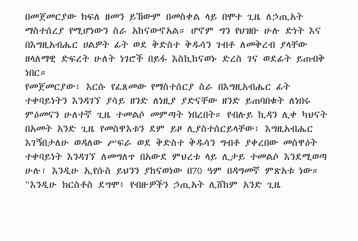በመጀመርያው ክፍለ ዘመን ይኸውም በመስቀል ላይ በሞተ ጊዜ ለኃጢአት ማስተሰረያ የሚሆነውን ስራ አከናውኖአል። ሆኖም ግን የህዝቡ ሁሉ ድነት እና በእግዚአብሔር ሀልዎት ፊት ወደ ቅድስተ ቅዱሳን ገብቶ ለመቅረብ ያላቸው ዘላለማዊ ድፍረት ሁለት ነገሮች በይፋ እስኪከናወኑ ድረስ ገና ወደፊት ይጠብቅ ነበር።
የመጀመርያው፣ እርሱ የፈጸመው የማስተሰርያ ስራ በእግዚአብሔር ፊት ተቀባይነትን እንዳገኘ ያሳይ ዘንድ ለነዚያ ያድናቸው ዘንድ ይጠባበቁት ለነበሩ ምዕመናን ሁለተኛ ጊዜ ተመልሶ መምጣት ነበረበት። የብሉይ ኪዳን ሊቀ ካህናት በአመት አንድ ጊዜ የመስዋእቱን ደም ይዞ ሊያስተሰርይላቸው፣ እግዚአብሔር እገኝበታለሁ ወዳለው ሥፍራ ወደ ቅድስተ ቅዱሳን ግብቶ ያቀረበው መስዋዕት ተቀባይነት እንዳገኘ ለመግለጥ በአውደ ምህረቱ ላይ ሊታይ ተመልሶ እንደሚወጣ ሁሉ፣ እንዲሁ ኢየሱስ ይህንን ያከናወነው በ70 ዓም በዳግመኛ ምጽአቱ ነው። "እንዲሁ ክርስቶስ ደግሞ፥ የብዙዎችን ኃጢአት ሊሸከም አንድ ጊዜ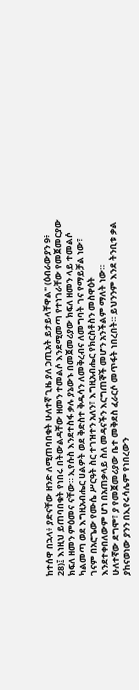ከተሰዋ በኋላ፥ ያድናቸው ዘንድ ለሚጠባበቁት ሁለተኛ ጊዜ ያለ ኃጢአት ይታይላቸዋል" (ዕብራውያን 9፥ 28)፤ እነዚህ ይጠባበቁት የነበሩ በትውልዳቸው ዘመን ተመልሶ እንደሚመጣ የተነገራቸው የመጀመርያው ክፍለ ዘመን ምዕመና ናቸው። ኢየሱስ እንደተስፋ ቃሉ ያኔውኑ በመጀመሪያው ክፍለ ዘመን ላይ ተመልሶ ካልመጣ ወደ እግዚአብሔር ሀልዎት ወደ ቅድስተ ቅዱሳን ለመቅረብና ለመግባት ገና የማይቻል ነው፣ ገናም በአሮጌው የሙሴ ሥርዓት ስር ተገዝተን አለን፣ እግዚአብሔር የክርስቶስን መስዋዕት እንደተቀበለውም ሆነ በአጠቃላይ ስለ መዳናችን እርግጠኞች መሆን አንችልም ማለት ነው።
ሁለተኛው ደግሞ፣ ያ የመጀመሪያው ቤተ መቅደስ ፈራርሶ መጥፋት ነበረበት። ይህንንም እንደ ትንቢቱ ቃል ያከናወነው ያንን በኢየሩሳሌም የነበረውን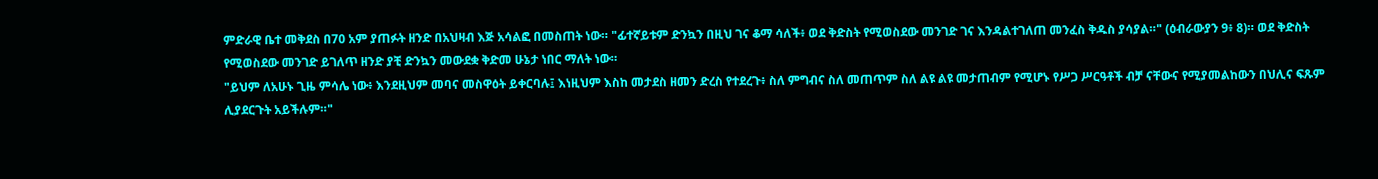ምድራዊ ቤተ መቅደስ በ70 አም ያጠፉት ዘንድ በአህዛብ እጅ አሳልፎ በመስጠት ነው። "ፊተኛይቱም ድንኳን በዚህ ገና ቆማ ሳለች፥ ወደ ቅድስት የሚወስደው መንገድ ገና እንዳልተገለጠ መንፈስ ቅዱስ ያሳያል።" (ዕብራውያን 9፥ 8)። ወደ ቅድስት የሚወስደው መንገድ ይገለጥ ዘንድ ያቺ ድንኳን መውደቋ ቅድመ ሁኔታ ነበር ማለት ነው።
"ይህም ለአሁኑ ጊዜ ምሳሌ ነው፥ እንደዚህም መባና መስዋዕት ይቀርባሉ፤ እነዚህም እስከ መታደስ ዘመን ድረስ የተደረጉ፥ ስለ ምግብና ስለ መጠጥም ስለ ልዩ ልዩ መታጠብም የሚሆኑ የሥጋ ሥርዓቶች ብቻ ናቸውና የሚያመልከውን በህሊና ፍጹም ሊያደርጉት አይችሉም።"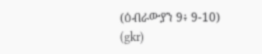(ዕብራውያን 9፥ 9-10)
(gkr)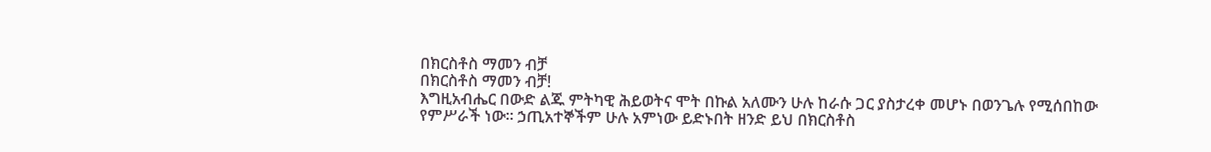በክርስቶስ ማመን ብቻ
በክርስቶስ ማመን ብቻ!
እግዚአብሔር በውድ ልጁ ምትካዊ ሕይወትና ሞት በኩል አለሙን ሁሉ ከራሱ ጋር ያስታረቀ መሆኑ በወንጌሉ የሚሰበከው የምሥራች ነው። ኃጢአተኞችም ሁሉ አምነው ይድኑበት ዘንድ ይህ በክርስቶስ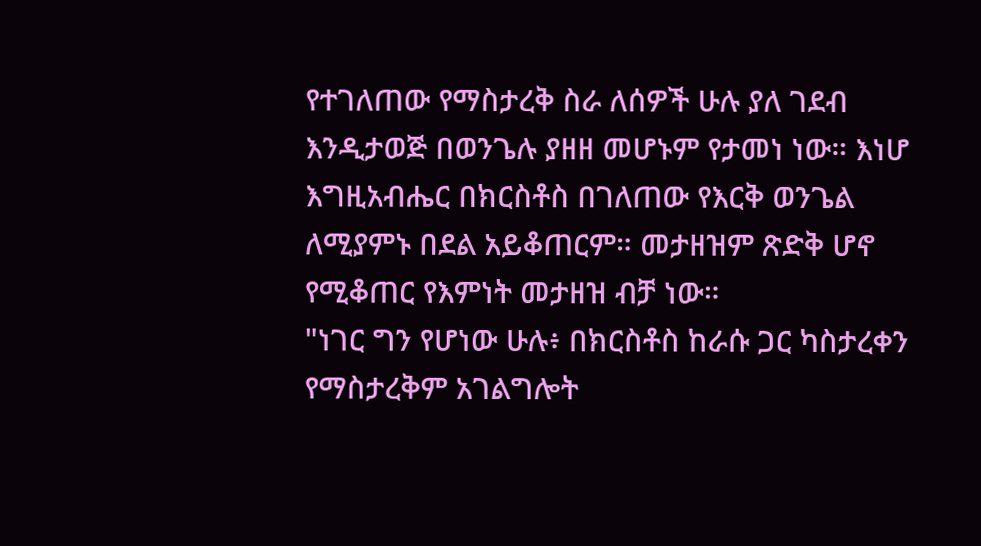የተገለጠው የማስታረቅ ስራ ለሰዎች ሁሉ ያለ ገደብ እንዲታወጅ በወንጌሉ ያዘዘ መሆኑም የታመነ ነው። እነሆ እግዚአብሔር በክርስቶስ በገለጠው የእርቅ ወንጌል ለሚያምኑ በደል አይቆጠርም። መታዘዝም ጽድቅ ሆኖ የሚቆጠር የእምነት መታዘዝ ብቻ ነው።
"ነገር ግን የሆነው ሁሉ፥ በክርስቶስ ከራሱ ጋር ካስታረቀን የማስታረቅም አገልግሎት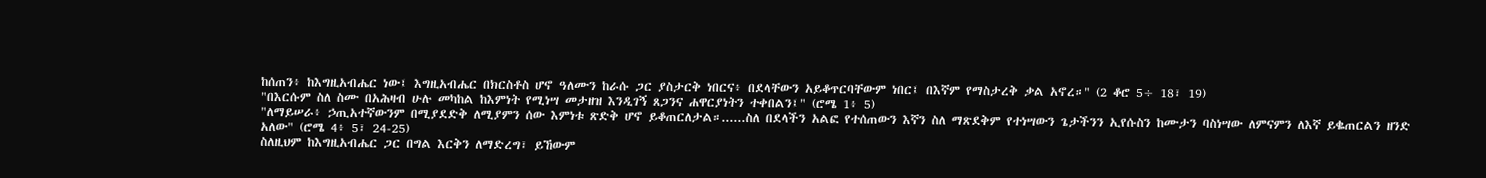ከሰጠን፥ ከእግዚአብሔር ነው፤ እግዚአብሔር በክርስቶስ ሆኖ ዓለሙን ከራሱ ጋር ያስታርቅ ነበርና፥ በደላቸውን አይቆጥርባቸውም ነበር፤ በእኛም የማስታረቅ ቃል አኖረ።" (2 ቆሮ 5÷ 18፣ 19)
"በእርሱም ስለ ስሙ በአሕዛብ ሁሉ መካከል ከእምነት የሚነሣ መታዘዝ እንዲገኝ ጸጋንና ሐዋርያነትን ተቀበልን፤" (ሮሜ 1፥ 5)
"ለማይሠራ፥ ኃጢአተኛውንም በሚያደድቅ ለሚያምን ሰው እምነቱ ጽድቅ ሆኖ ይቆጠርለታል።......ስለ በደላችን አልፎ የተሰጠውን እኛን ስለ ማጽደቅም የተነሣውን ጌታችንን ኢየሱስን ከሙታን ባስነሣው ለምናምን ለእኛ ይቈጠርልን ዘንድ አለው" (ሮሜ 4፥ 5፣ 24-25)
ስለዚህም ከእግዚአብሔር ጋር በግል እርቅን ለማድረግ፣ ይኸውም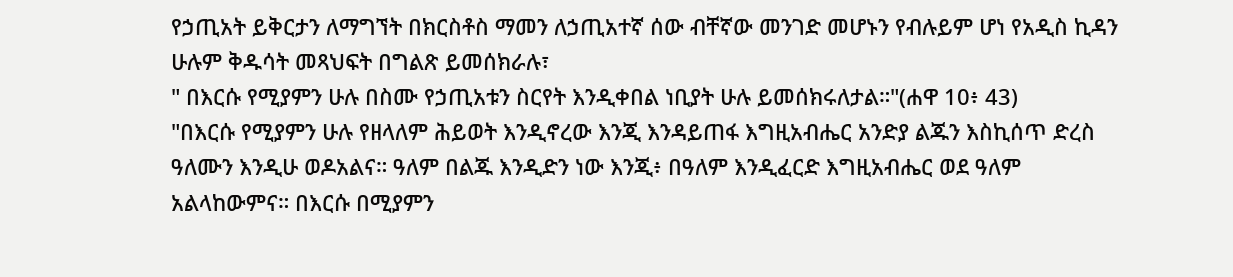የኃጢአት ይቅርታን ለማግኘት በክርስቶስ ማመን ለኃጢአተኛ ሰው ብቸኛው መንገድ መሆኑን የብሉይም ሆነ የአዲስ ኪዳን ሁሉም ቅዱሳት መጻህፍት በግልጽ ይመሰክራሉ፣
" በእርሱ የሚያምን ሁሉ በስሙ የኃጢአቱን ስርየት እንዲቀበል ነቢያት ሁሉ ይመሰክሩለታል።"(ሐዋ 10፥ 43)
"በእርሱ የሚያምን ሁሉ የዘላለም ሕይወት እንዲኖረው እንጂ እንዳይጠፋ እግዚአብሔር አንድያ ልጁን እስኪሰጥ ድረስ ዓለሙን እንዲሁ ወዶአልና። ዓለም በልጁ እንዲድን ነው እንጂ፥ በዓለም እንዲፈርድ እግዚአብሔር ወደ ዓለም አልላከውምና። በእርሱ በሚያምን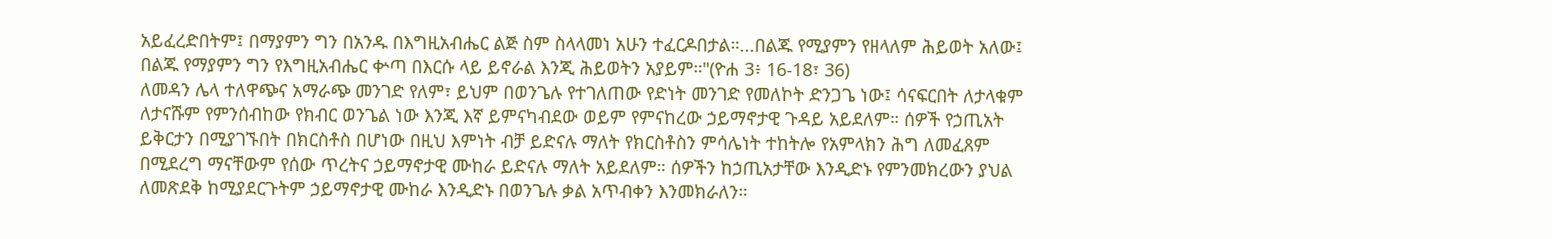አይፈረድበትም፤ በማያምን ግን በአንዱ በእግዚአብሔር ልጅ ስም ስላላመነ አሁን ተፈርዶበታል።...በልጁ የሚያምን የዘላለም ሕይወት አለው፤ በልጁ የማያምን ግን የእግዚአብሔር ቍጣ በእርሱ ላይ ይኖራል እንጂ ሕይወትን አያይም።"(ዮሐ 3፥ 16-18፣ 36)
ለመዳን ሌላ ተለዋጭና አማራጭ መንገድ የለም፣ ይህም በወንጌሉ የተገለጠው የድነት መንገድ የመለኮት ድንጋጌ ነው፤ ሳናፍርበት ለታላቁም ለታናሹም የምንሰብከው የክብር ወንጌል ነው እንጂ እኛ ይምናካብደው ወይም የምናከረው ኃይማኖታዊ ጉዳይ አይደለም። ሰዎች የኃጢአት ይቅርታን በሚያገኙበት በክርስቶስ በሆነው በዚህ እምነት ብቻ ይድናሉ ማለት የክርስቶስን ምሳሌነት ተከትሎ የአምላክን ሕግ ለመፈጸም በሚደረግ ማናቸውም የሰው ጥረትና ኃይማኖታዊ ሙከራ ይድናሉ ማለት አይደለም። ሰዎችን ከኃጢአታቸው እንዲድኑ የምንመክረውን ያህል ለመጽደቅ ከሚያደርጉትም ኃይማኖታዊ ሙከራ እንዲድኑ በወንጌሉ ቃል አጥብቀን እንመክራለን።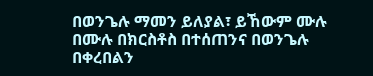በወንጌሉ ማመን ይለያል፣ ይኸውም ሙሉ በሙሉ በክርስቶስ በተሰጠንና በወንጌሉ በቀረበልን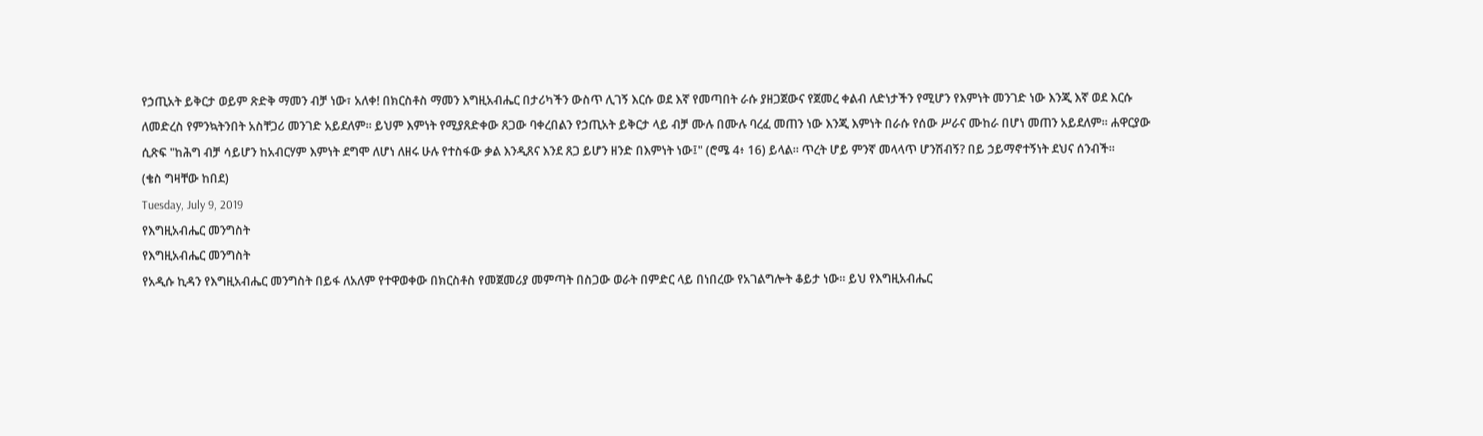የኃጢአት ይቅርታ ወይም ጽድቅ ማመን ብቻ ነው፣ አለቀ! በክርስቶስ ማመን እግዚአብሔር በታሪካችን ውስጥ ሊገኝ እርሱ ወደ እኛ የመጣበት ራሱ ያዘጋጀውና የጀመረ ቀልብ ለድነታችን የሚሆን የእምነት መንገድ ነው እንጂ እኛ ወደ እርሱ ለመድረስ የምንኳትንበት አስቸጋሪ መንገድ አይደለም። ይህም እምነት የሚያጸድቀው ጸጋው ባቀረበልን የኃጢአት ይቅርታ ላይ ብቻ ሙሉ በሙሉ ባረፈ መጠን ነው እንጂ እምነት በራሱ የሰው ሥራና ሙከራ በሆነ መጠን አይደለም። ሐዋርያው ሲጽፍ "ከሕግ ብቻ ሳይሆን ከአብርሃም እምነት ደግሞ ለሆነ ለዘሩ ሁሉ የተስፋው ቃል እንዲጸና እንደ ጸጋ ይሆን ዘንድ በእምነት ነው፤" (ሮሜ 4፥ 16) ይላል። ጥረት ሆይ ምንኛ መላላጥ ሆንሽብኝ? በይ ኃይማኖተኝነት ደህና ሰንብች።
(ቄስ ግዛቸው ከበደ)
Tuesday, July 9, 2019
የእግዚአብሔር መንግስት
የእግዚአብሔር መንግስት
የአዲሱ ኪዳን የእግዚአብሔር መንግስት በይፋ ለአለም የተዋወቀው በክርስቶስ የመጀመሪያ መምጣት በስጋው ወራት በምድር ላይ በነበረው የአገልግሎት ቆይታ ነው። ይህ የእግዚአብሔር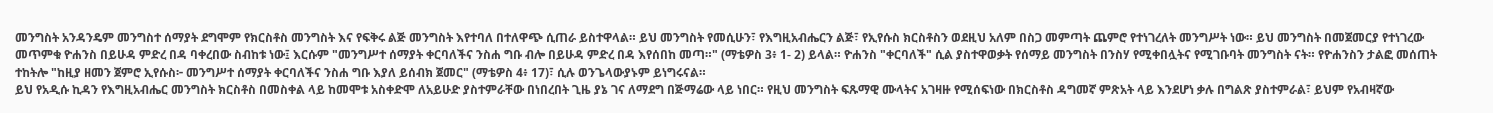መንግስት አንዳንዴም መንግስተ ሰማያት ደግሞም የክርስቶስ መንግስት እና የፍቅሩ ልጅ መንግስት እየተባለ በተለዋጭ ሲጠራ ይስተዋላል። ይህ መንግስት የመሲሁን፣ የእግዚአብሔርን ልጅ፣ የኢየሱስ ክርስቶስን ወደዚህ አለም በስጋ መምጣት ጨምሮ የተነገረለት መንግሥት ነው። ይህ መንግስት በመጀመርያ የተነገረው መጥምቁ ዮሐንስ በይሁዳ ምድረ በዳ ባቀረበው ስብከቱ ነው፤ እርሱም "መንግሥተ ሰማያት ቀርባለችና ንስሐ ግቡ ብሎ በይሁዳ ምድረ በዳ እየሰበከ መጣ።" (ማቴዎስ 3፥ 1- 2) ይላል። ዮሐንስ "ቀርባለች" ሲል ያስተዋወቃት የሰማይ መንግስት በንስሃ የሚቀበሏትና የሚገቡባት መንግስት ናት። የዮሐንስን ታልፎ መሰጠት ተከትሎ "ከዚያ ዘመን ጀምሮ ኢየሱስ፦ መንግሥተ ሰማያት ቀርባለችና ንስሐ ግቡ እያለ ይሰብክ ጀመር" (ማቴዎስ 4፥ 17)፣ ሲሉ ወንጌላውያኑም ይነግሩናል።
ይህ የአዲሱ ኪዳን የእግዚአብሔር መንግስት ክርስቶስ በመስቀል ላይ ከመሞቱ አስቀድሞ ለአይሁድ ያስተምራቸው በነበረበት ጊዜ ያኔ ገና ለማደግ በጅማሬው ላይ ነበር። የዚህ መንግስት ፍጹማዊ ሙላትና አገዛዙ የሚሰፍነው በክርስቶስ ዳግመኛ ምጽአት ላይ እንደሆነ ቃሉ በግልጽ ያስተምራል፣ ይህም የአብዛኛው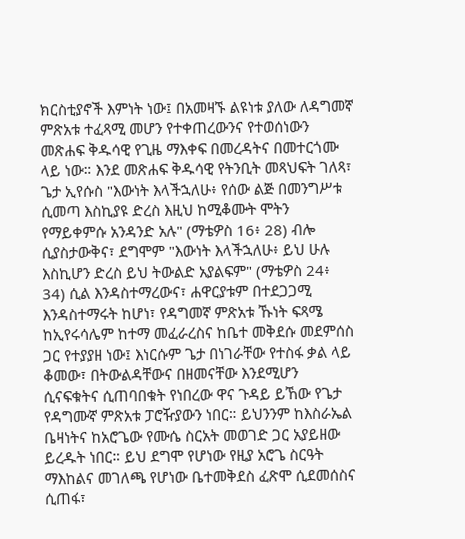ክርስቲያኖች እምነት ነው፤ በአመዛኙ ልዩነቱ ያለው ለዳግመኛ ምጽአቱ ተፈጻሚ መሆን የተቀጠረውንና የተወሰነውን መጽሐፍ ቅዱሳዊ የጊዜ ማእቀፍ በመረዳትና በመተርጎሙ ላይ ነው። እንደ መጽሐፍ ቅዱሳዊ የትንቢት መጻህፍት ገለጻ፣ ጌታ ኢየሱስ "እውነት እላችኋለሁ፥ የሰው ልጅ በመንግሥቱ ሲመጣ እስኪያዩ ድረስ እዚህ ከሚቆሙት ሞትን የማይቀምሱ አንዳንድ አሉ" (ማቴዎስ 16፥ 28) ብሎ ሲያስታውቅና፣ ደግሞም "እውነት እላችኋለሁ፥ ይህ ሁሉ እስኪሆን ድረስ ይህ ትውልድ አያልፍም" (ማቴዎስ 24፥ 34) ሲል እንዳስተማረውና፣ ሐዋርያቱም በተደጋጋሚ እንዳስተማሩት ከሆነ፣ የዳግመኛ ምጽአቱ ኹነት ፍጻሜ ከኢየሩሳሌም ከተማ መፈራረስና ከቤተ መቅደሱ መደምሰስ ጋር የተያያዘ ነው፤ እነርሱም ጌታ በነገራቸው የተስፋ ቃል ላይ ቆመው፣ በትውልዳቸውና በዘመናቸው እንደሚሆን ሲናፍቁትና ሲጠባበቁት የነበረው ዋና ጉዳይ ይኸው የጌታ የዳግሙኛ ምጽአቱ ፓሮዥያውን ነበር። ይህንንም ከእስራኤል ቤዛነትና ከአሮጌው የሙሴ ስርአት መወገድ ጋር አያይዘው ይረዱት ነበር። ይህ ደግሞ የሆነው የዚያ አሮጌ ስርዓት ማእከልና መገለጫ የሆነው ቤተመቅደስ ፈጽሞ ሲደመሰስና ሲጠፋ፣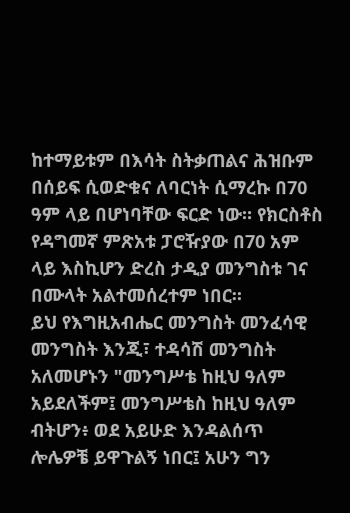ከተማይቱም በእሳት ስትቃጠልና ሕዝቡም በሰይፍ ሲወድቁና ለባርነት ሲማረኩ በ70 ዓም ላይ በሆነባቸው ፍርድ ነው። የክርስቶስ የዳግመኛ ምጽአቱ ፓሮዥያው በ70 አም ላይ እስኪሆን ድረስ ታዲያ መንግስቱ ገና በሙላት አልተመሰረተም ነበር።
ይህ የእግዚአብሔር መንግስት መንፈሳዊ መንግስት እንጂ፣ ተዳሳሽ መንግስት አለመሆኑን "መንግሥቴ ከዚህ ዓለም አይደለችም፤ መንግሥቴስ ከዚህ ዓለም ብትሆን፥ ወደ አይሁድ እንዳልሰጥ ሎሌዎቼ ይዋጉልኝ ነበር፤ አሁን ግን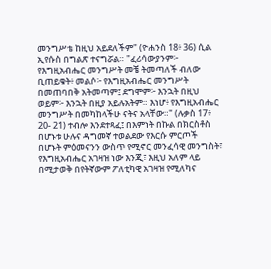መንግሥቴ ከዚህ አይደለችም" (ዮሐንስ 18፥ 36) ሲል ኢየሱስ በግልጽ ተናግሯል። "ፈሪሳውያንም፦ የእግዚአብሔር መንግሥት መቼ ትመጣለች ብለው ቢጠይቁት፥ መልሶ፦ የእግዚአብሔር መንግሥት በመጠባበቅ አትመጣም፤ ደግሞም፦ እንኋት በዚህ ወይም፦ እንኋት በዚያ አይሉአትም። እነሆ፥ የእግዚአብሔር መንግሥት በመካከላችሁ ናትና አላቸው።" (ሉቃስ 17፥ 20- 21) ተብሎ እንደተጻፈ፤ በእምነት በኩል በክርስቶስ በሆኑቱ ሁሉና ዳግመኛ ተወልደው የእርሱ ምርጦች በሆኑት ምዕመናንን ውስጥ የሚኖር መንፈሳዊ መንግስት፣ የእግዚአብሔር አገዛዝ ነው እንጂ፣ እዚህ አለም ላይ በሚታወቅ በየትኛውም ፖለቲካዊ አገዛዝ የሚለካና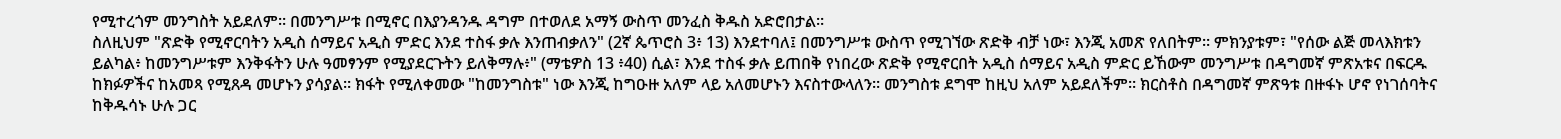የሚተረጎም መንግስት አይደለም። በመንግሥቱ በሚኖር በእያንዳንዱ ዳግም በተወለደ አማኝ ውስጥ መንፈስ ቅዱስ አድሮበታል።
ስለዚህም "ጽድቅ የሚኖርባትን አዲስ ሰማይና አዲስ ምድር እንደ ተስፋ ቃሉ እንጠብቃለን" (2ኛ ጴጥሮስ 3፥ 13) እንደተባለ፤ በመንግሥቱ ውስጥ የሚገኘው ጽድቅ ብቻ ነው፣ እንጂ አመጽ የለበትም። ምክንያቱም፣ "የሰው ልጅ መላእክቱን ይልካል፥ ከመንግሥቱም እንቅፋትን ሁሉ ዓመፃንም የሚያደርጉትን ይለቅማሉ፥" (ማቴዎስ 13 ፥40) ሲል፣ እንደ ተስፋ ቃሉ ይጠበቅ የነበረው ጽድቅ የሚኖርበት አዲስ ሰማይና አዲስ ምድር ይኸውም መንግሥቱ በዳግመኛ ምጽአቱና በፍርዱ ከክፉዎችና ከአመጻ የሚጸዳ መሆኑን ያሳያል። ክፋት የሚለቀመው "ከመንግስቱ" ነው እንጂ ከግዑዙ አለም ላይ አለመሆኑን እናስተውላለን። መንግስቱ ደግሞ ከዚህ አለም አይደለችም። ክርስቶስ በዳግመኛ ምጽዓቱ በዙፋኑ ሆኖ የነገሰባትና ከቅዱሳኑ ሁሉ ጋር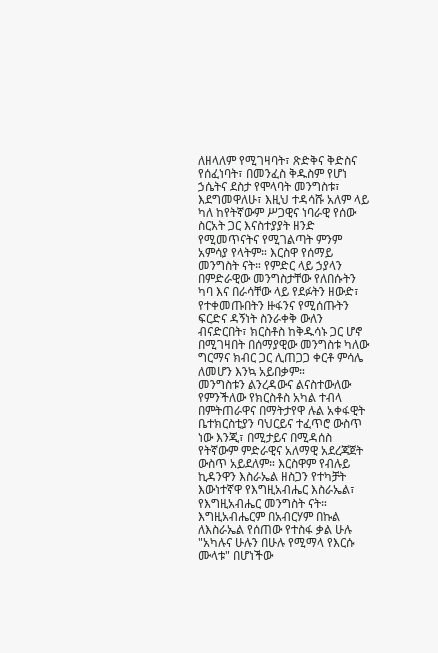ለዘላለም የሚገዛባት፣ ጽድቅና ቅድስና የሰፈነባት፣ በመንፈስ ቅዱስም የሆነ ኃሴትና ደስታ የሞላባት መንግስቱ፣ እደግመዋለሁ፣ እዚህ ተዳሳሹ አለም ላይ ካለ ከየትኛውም ሥጋዊና ነባራዊ የሰው ስርአት ጋር እናስተያያት ዘንድ የሚመጥናትና የሚገልጣት ምንም አምሳያ የላትም። እርስዋ የሰማይ መንግስት ናት። የምድር ላይ ኃያላን በምድራዊው መንግስታቸው የለበሱትን ካባ እና በራሳቸው ላይ የደፉትን ዘውድ፣ የተቀመጡበትን ዙፋንና የሚሰጡትን ፍርድና ዳኝነት ስንራቀቅ ውለን ብናድርበት፣ ክርስቶስ ከቅዱሳኑ ጋር ሆኖ በሚገዛበት በሰማያዊው መንግስቱ ካለው ግርማና ክብር ጋር ሊጠጋጋ ቀርቶ ምሳሌ ለመሆን እንኳ አይበቃም።
መንግስቱን ልንረዳውና ልናስተውለው የምንችለው የክርስቶስ አካል ተብላ በምትጠራዋና በማትታየዋ ሉል አቀፋዊት ቤተክርስቲያን ባህርይና ተፈጥሮ ውስጥ ነው እንጂ፣ በሚታይና በሚዳሰስ የትኛውም ምድራዊና አለማዊ አደረጃጀት ውስጥ አይደለም። እርስዋም የብሉይ ኪዳንዋን እስራኤል ዘስጋን የተካቻት እውነተኛዋ የእግዚአብሔር እስራኤል፣ የእግዚአብሔር መንግስት ናት። እግዚአብሔርም በአብርሃም በኩል ለእስራኤል የሰጠው የተስፋ ቃል ሁሉ "አካሉና ሁሉን በሁሉ የሚማላ የእርሱ ሙላቱ" በሆነችው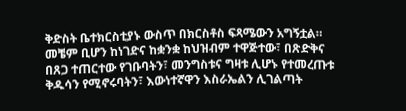ቅድስት ቤተክርስቲያኑ ውስጥ በክርስቶስ ፍጻሜውን አግኝቷል። መቼም ቢሆን ከነገድና ከቋንቋ ከህዝብም ተዋጅተው፣ በጽድቅና በጸጋ ተጠርተው የገቡባትን፣ መንግስቱና ግዛቱ ሊሆኑ የተመረጡቱ ቅዱሳን የሚኖሩባትን፣ እውነተኛዋን እስራኤልን ሊገልጣት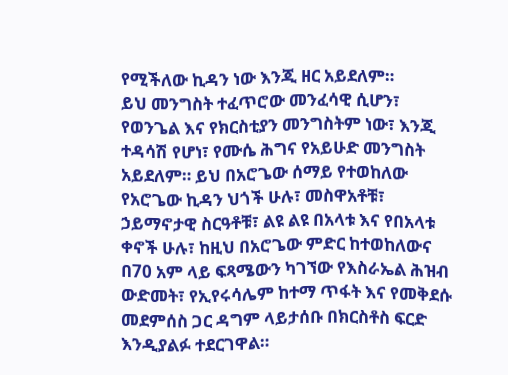የሚችለው ኪዳን ነው እንጂ ዘር አይደለም።
ይህ መንግስት ተፈጥሮው መንፈሳዊ ሲሆን፣ የወንጌል እና የክርስቲያን መንግስትም ነው፣ እንጂ ተዳሳሽ የሆነ፣ የሙሴ ሕግና የአይሁድ መንግስት አይደለም። ይህ በአሮጌው ሰማይ የተወከለው የአሮጌው ኪዳን ህጎች ሁሉ፣ መስዋአቶቹ፣ ኃይማኖታዊ ስርዓቶቹ፣ ልዩ ልዩ በአላቱ እና የበአላቱ ቀኖች ሁሉ፣ ከዚህ በአሮጌው ምድር ከተወከለውና በ70 አም ላይ ፍጻሜውን ካገኘው የእስራኤል ሕዝብ ውድመት፣ የኢየሩሳሌም ከተማ ጥፋት እና የመቅደሱ መደምሰስ ጋር ዳግም ላይታሰቡ በክርስቶስ ፍርድ እንዲያልፉ ተደርገዋል።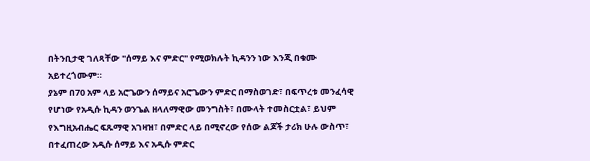በትንቢታዊ ገለጻቸው "ሰማይ እና ምድር" የሚወክሉት ኪዳንን ነው እንጂ በቁሙ አይተረጎሙም።
ያኔም በ70 አም ላይ አሮጌውን ሰማይና አሮጌውን ምድር በማስወገድ፣ በፍጥረቱ መንፈሳዊ የሆነው የአዲሱ ኪዳን ወንጌል ዘላለማዊው መንግስት፣ በሙላት ተመስርቷል፣ ይህም የእግዚአብሔር ፍጹማዊ አገዛዝ፣ በምድር ላይ በሚኖረው የሰው ልጆች ታሪክ ሁሉ ውስጥ፣ በተፈጠረው አዲሱ ሰማይ እና አዲሱ ምድር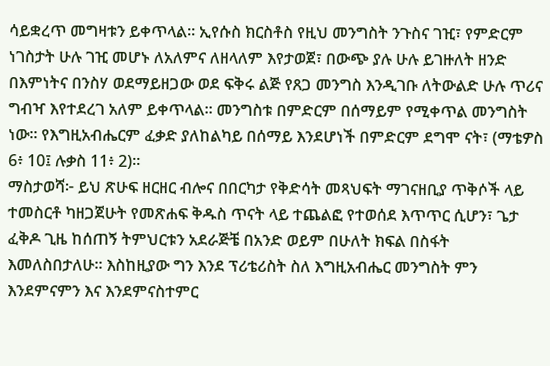ሳይቋረጥ መግዛቱን ይቀጥላል። ኢየሱስ ክርስቶስ የዚህ መንግስት ንጉስና ገዢ፣ የምድርም ነገስታት ሁሉ ገዢ መሆኑ ለአለምና ለዘላለም እየታወጀ፣ በውጭ ያሉ ሁሉ ይገዙለት ዘንድ በእምነትና በንስሃ ወደማይዘጋው ወደ ፍቅሩ ልጅ የጸጋ መንግስ እንዲገቡ ለትውልድ ሁሉ ጥሪና ግብዣ እየተደረገ አለም ይቀጥላል። መንግስቱ በምድርም በሰማይም የሚቀጥል መንግስት ነው። የእግዚአብሔርም ፈቃድ ያለከልካይ በሰማይ እንደሆነች በምድርም ደግሞ ናት፣ (ማቴዎስ 6፥ 10፤ ሉቃስ 11፥ 2)።
ማስታወሻ፦ ይህ ጽሁፍ ዘርዘር ብሎና በበርካታ የቅድሳት መጻህፍት ማገናዘቢያ ጥቅሶች ላይ ተመስርቶ ካዘጋጀሁት የመጽሐፍ ቅዱስ ጥናት ላይ ተጨልፎ የተወሰደ እጥጥር ሲሆን፣ ጌታ ፈቅዶ ጊዜ ከሰጠኝ ትምህርቱን አደራጅቼ በአንድ ወይም በሁለት ክፍል በስፋት እመለስበታለሁ። እስከዚያው ግን እንደ ፕሪቴሪስት ስለ እግዚአብሔር መንግስት ምን እንደምናምን እና እንደምናስተምር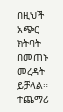በዚህች አጭር ክትባት በመጠኑ መረዳት ይቻላል። ተጨማሪ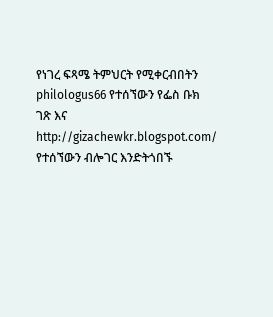የነገረ ፍጻሜ ትምህርት የሚቀርብበትን philologus66 የተሰኘውን የፌስ ቡክ ገጽ እና http://gizachewkr.blogspot.com/ የተሰኘውን ብሎገር እንድትጎበኙ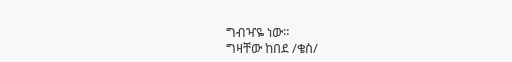ግብዣዬ ነው።
ግዛቸው ከበደ /ቄስ/